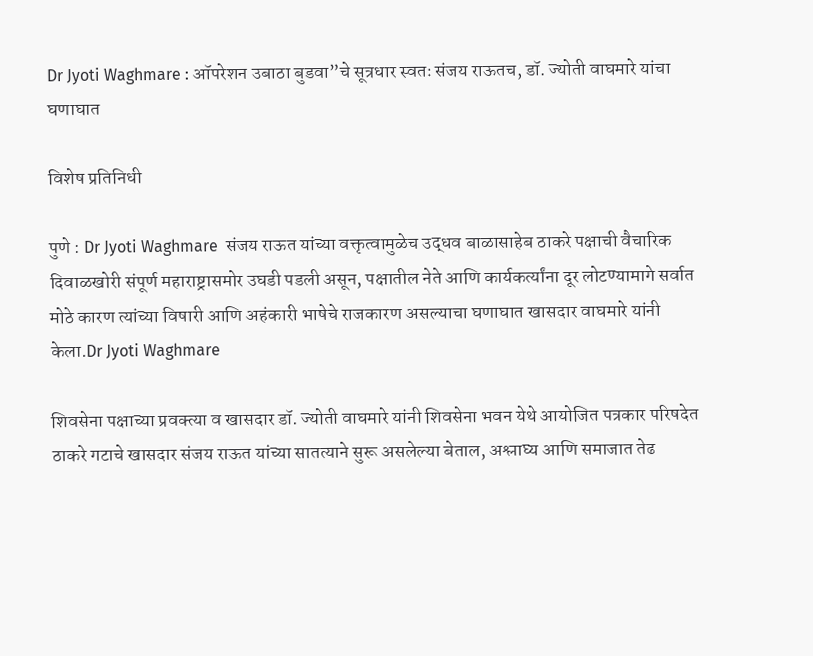Dr Jyoti Waghmare : ऑपरेशन उबाठा बुडवा”चे सूत्रधार स्वतः संजय राऊतच, डॉ. ज्योती वाघमारे यांचा घणाघात

विशेष प्रतिनिधी

पुणे : Dr Jyoti Waghmare  संजय राऊत यांच्या वक्तृत्वामुळेच उद्धव बाळासाहेब ठाकरे पक्षाची वैचारिक दिवाळखोरी संपूर्ण महाराष्ट्रासमोर उघडी पडली असून, पक्षातील नेते आणि कार्यकर्त्यांना दूर लोटण्यामागे सर्वात मोठे कारण त्यांच्या विषारी आणि अहंकारी भाषेचे राजकारण असल्याचा घणाघात खासदार वाघमारे यांनी केला.Dr Jyoti Waghmare

शिवसेना पक्षाच्या प्रवक्त्या व खासदार डॉ. ज्योती वाघमारे यांनी शिवसेना भवन येथे आयोजित पत्रकार परिषदेत ठाकरे गटाचे खासदार संजय राऊत यांच्या सातत्याने सुरू असलेल्या बेताल, अश्लाघ्य आणि समाजात तेढ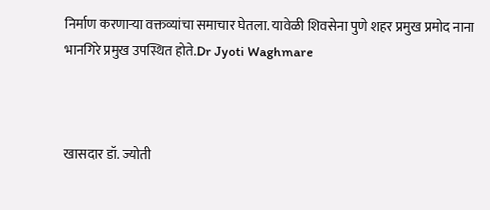निर्माण करणाऱ्या वक्तव्यांचा समाचार घेतला. यावेळी शिवसेना पुणे शहर प्रमुख प्रमोद नाना भानगिरे प्रमुख उपस्थित होते.Dr Jyoti Waghmare



खासदार डॉ. ज्योती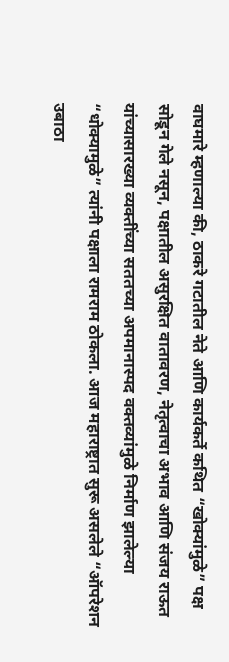वाघमारे म्हणाल्या की, ठाकरे गटातील नेते आणि कार्यकर्ते कथित “खोक्यांमुळे” पक्ष सोडून गेले नसून, पक्षातील असुरक्षित वातावरण, नेतृत्वाचा अभाव आणि संजय राऊत यांच्यासारख्या व्यक्तींच्या सततच्या अपमानास्पद वक्तव्यांमुळे निर्माण झालेल्या “धोक्यामुळे” त्यांनी पक्षाला रामराम ठोकला. आज महाराष्ट्रात सुरू असलेले “ऑपरेशन उबाठा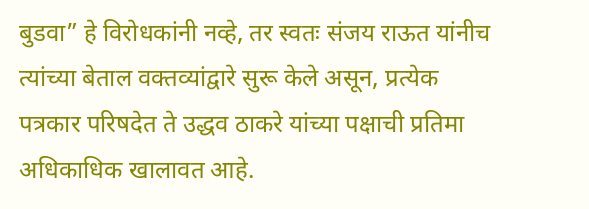बुडवा” हे विरोधकांनी नव्हे, तर स्वतः संजय राऊत यांनीच त्यांच्या बेताल वक्तव्यांद्वारे सुरू केले असून, प्रत्येक पत्रकार परिषदेत ते उद्धव ठाकरे यांच्या पक्षाची प्रतिमा अधिकाधिक खालावत आहे.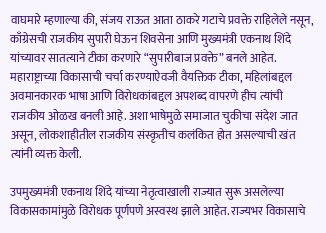वाघमारे म्हणाल्या की, संजय राऊत आता ठाकरे गटाचे प्रवक्ते राहिलेले नसून, काँग्रेसची राजकीय सुपारी घेऊन शिवसेना आणि मुख्यमंत्री एकनाथ शिंदे यांच्यावर सातत्याने टीका करणारे “सुपारीबाज प्रवक्ते” बनले आहेत. महाराष्ट्राच्या विकासाची चर्चा करण्याऐवजी वैयक्तिक टीका, महिलांबद्दल अवमानकारक भाषा आणि विरोधकांबद्दल अपशब्द वापरणे हीच त्यांची राजकीय ओळख बनली आहे. अशा भाषेमुळे समाजात चुकीचा संदेश जात असून, लोकशाहीतील राजकीय संस्कृतीच कलंकित होत असल्याची खंत त्यांनी व्यक्त केली.

उपमुख्यमंत्री एकनाथ शिंदे यांच्या नेतृत्वाखाली राज्यात सुरू असलेल्या विकासकामांमुळे विरोधक पूर्णपणे अस्वस्थ झाले आहेत. राज्यभर विकासाचे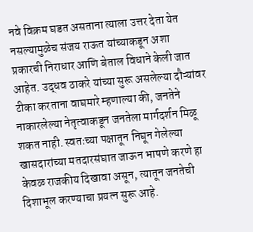नवे विक्रम घडत असताना त्याला उत्तर देता येत नसल्यामुळेच संजय राऊत यांच्याकडून अशा प्रकारची निराधार आणि बेताल विधाने केली जात आहेत. उद्धव ठाकरे यांच्या सुरू असलेल्या दौऱ्यांवर टीका करताना वाघमारे म्हणाल्या की, जनतेने नाकारलेल्या नेतृत्वाकडून जनतेला मार्गदर्शन मिळू शकत नाही. स्वतःच्या पक्षातून निघून गेलेल्या खासदारांच्या मतदारसंघात जाऊन भाषणे करणे हा केवळ राजकीय दिखावा असून, त्यातून जनतेची दिशाभूल करण्याचा प्रयत्न सुरू आहे.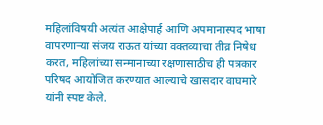महिलांविषयी अत्यंत आक्षेपार्ह आणि अपमानास्पद भाषा वापरणाऱ्या संजय राऊत यांच्या वक्तव्याचा तीव्र निषेध करत, महिलांच्या सन्मानाच्या रक्षणासाठीच ही पत्रकार परिषद आयोजित करण्यात आल्याचे खासदार वाघमारे यांनी स्पष्ट केले.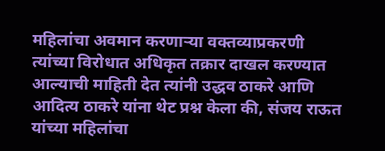महिलांचा अवमान करणाऱ्या वक्तव्याप्रकरणी त्यांच्या विरोधात अधिकृत तक्रार दाखल करण्यात आल्याची माहिती देत त्यांनी उद्धव ठाकरे आणि आदित्य ठाकरे यांना थेट प्रश्न केला की, संजय राऊत यांच्या महिलांचा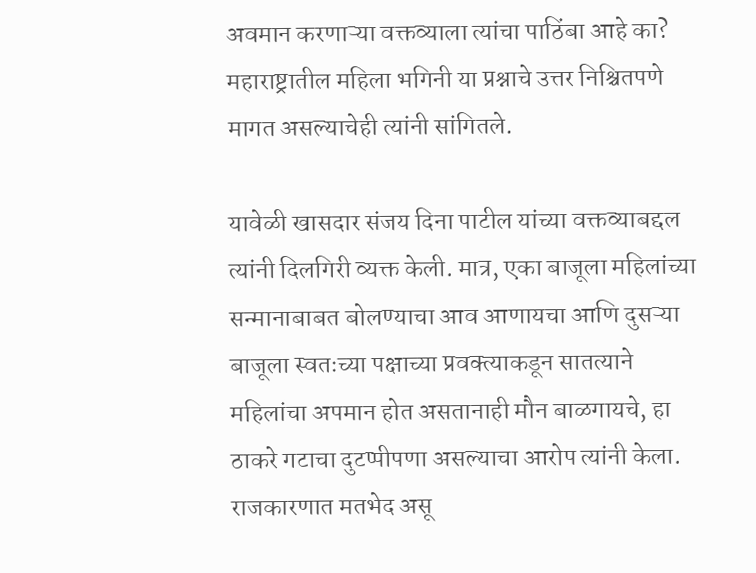अवमान करणाऱ्या वक्तव्याला त्यांचा पाठिंबा आहे का? महाराष्ट्रातील महिला भगिनी या प्रश्नाचे उत्तर निश्चितपणे मागत असल्याचेही त्यांनी सांगितले.

यावेळी खासदार संजय दिना पाटील यांच्या वक्तव्याबद्दल त्यांनी दिलगिरी व्यक्त केली. मात्र, एका बाजूला महिलांच्या सन्मानाबाबत बोलण्याचा आव आणायचा आणि दुसऱ्या बाजूला स्वतःच्या पक्षाच्या प्रवक्त्याकडून सातत्याने महिलांचा अपमान होत असतानाही मौन बाळगायचे, हा ठाकरे गटाचा दुटप्पीपणा असल्याचा आरोप त्यांनी केला. राजकारणात मतभेद असू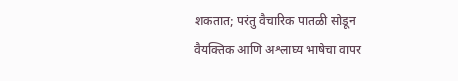शकतात; परंतु वैचारिक पातळी सोडून वैयक्तिक आणि अश्लाघ्य भाषेचा वापर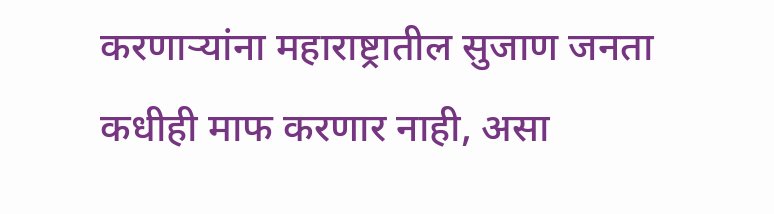करणाऱ्यांना महाराष्ट्रातील सुजाण जनता कधीही माफ करणार नाही, असा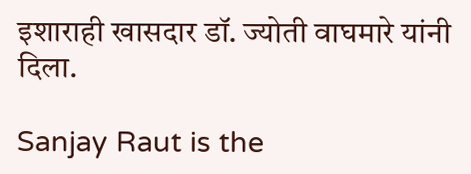इशाराही खासदार डॉ. ज्योती वाघमारे यांनी दिला.

Sanjay Raut is the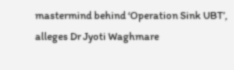mastermind behind ‘Operation Sink UBT’, alleges Dr Jyoti Waghmare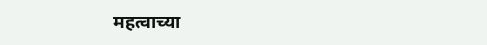महत्वाच्या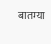बातम्या